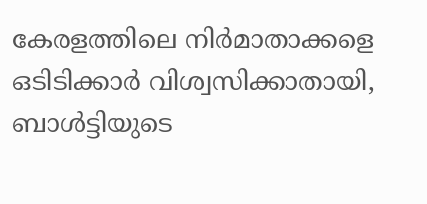കേരളത്തിലെ നിർമാതാക്കളെ ഒടിടിക്കാർ വിശ്വസിക്കാതായി, ബാൾട്ടിയുടെ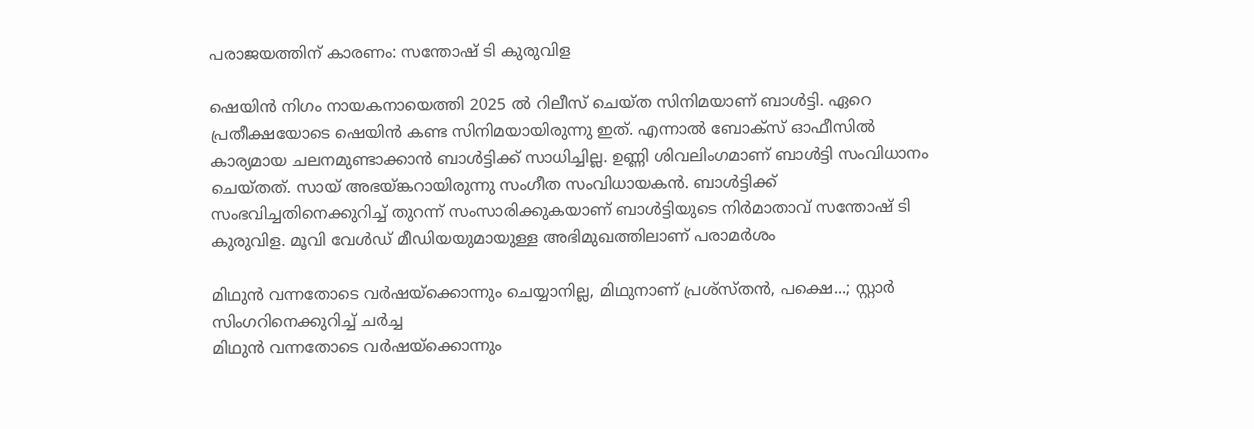പരാജയത്തിന് കാരണം: സന്തോഷ് ടി കുരുവിള

ഷെയിൻ നിഗം നായകനായെത്തി 2025 ൽ റിലീസ് ചെയ്ത സിനിമയാണ് ബാൾട്ടി. ഏറെ പ്രതീക്ഷയോടെ ഷെയിൻ കണ്ട സിനിമയായിരുന്നു ഇത്. എന്നാൽ ബോക്സ് ഓഫീസിൽ കാര്യമായ ചലനമുണ്ടാക്കാൻ ബാൾട്ടിക്ക് സാധിച്ചില്ല. ഉണ്ണി ശിവലിംഗമാണ് ബാൾട്ടി സംവിധാനം ചെയ്തത്. സായ് അഭയ്ങ്കറായിരുന്നു സംഗീത സംവിധായകൻ. ബാൾട്ടിക്ക് സംഭവിച്ചതിനെക്കുറിച്ച് തുറന്ന് സംസാരിക്കുകയാണ് ബാൾട്ടിയുടെ നിർമാതാവ് സന്തോഷ് ടി കുരുവിള. മൂവി വേൾഡ് മീഡിയയുമായുള്ള അഭിമുഖത്തിലാണ് പരാമർശം

മിഥുൻ വന്നതോടെ വർഷയ്ക്കൊന്നും ചെയ്യാനില്ല, മിഥുനാണ് പ്രശ്സ്തൻ, പക്ഷെ...; സ്റ്റാർ സിംഗറിനെക്കുറിച്ച് ചർച്ച
മിഥുൻ വന്നതോടെ വർഷയ്ക്കൊന്നും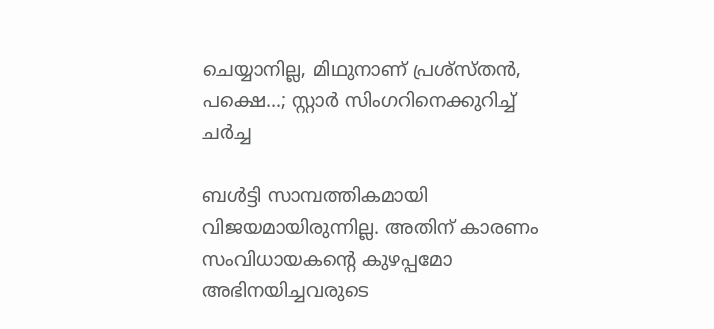ചെയ്യാനില്ല, മിഥുനാണ് പ്രശ്സ്തൻ, പക്ഷെ...; സ്റ്റാർ സിംഗറിനെക്കുറിച്ച് ചർച്ച

ബൾട്ടി സാമ്പത്തികമായി വിജയമായിരുന്നില്ല. അതിന് കാരണം സംവിധായകന്റെ കുഴപ്പമോ അഭിനയിച്ചവരുടെ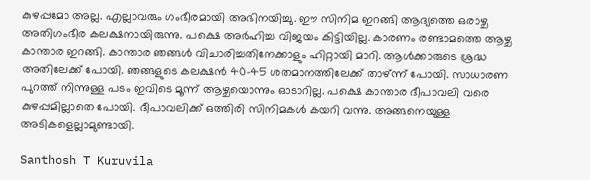കുഴപ്പമോ അല്ല. എല്ലാവരും ഗംഭീരമായി അഭിനയിച്ചു. ഈ സിനിമ ഇറങ്ങി ആദ്യത്തെ ഒരാഴ്ച അതിഗംഭീര കലക്ഷനായിരുന്നു. പക്ഷെ അർഹിച്ച വിജയം കിട്ടിയില്ല. കാരണം രണ്ടാമത്തെ ആഴ്ച കാന്താര ഇറങ്ങി. കാന്താര ഞങ്ങൾ വിചാരിച്ചതിനേക്കാളും ഹിറ്റായി മാറി. ആൾക്കാരുടെ ശ്രദ്ധ അതിലേക്ക് പോയി. ഞങ്ങളുടെ കലക്ഷൻ 40-45 ശതമാനത്തിലേക്ക് താഴ്ന്ന് പോയി. സാധാരണ പുറത്ത് നിന്നുള്ള പ‌ടം ഇവിടെ മൂന്ന് ആഴ്ചയൊന്നും ഓടാറില്ല. പക്ഷെ കാന്താര ദീപാവലി വരെ കുഴപ്പമില്ലാതെ പോയി. ദീപാവലിക്ക് ഒത്തിരി സിനിമകൾ കയറി വന്നു. അങ്ങനെയുള്ള അടികളെല്ലാമുണ്ടായി.

Santhosh T Kuruvila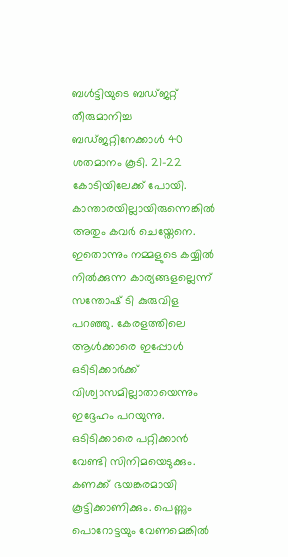ബൾട്ടിയുടെ ബഡ്ജറ്റ് തീരുമാനിച്ച ബഡ്ജറ്റിനേക്കാൾ 40 ശതമാനം കൂടി. 21-22 കോടിയിലേക്ക് പോയി. കാന്താരയില്ലായിരുന്നെങ്കിൽ അതും കവർ ചെയ്തേനെ. ഇതൊന്നും നമ്മളുടെ കയ്യിൽ നിൽക്കുന്ന കാര്യങ്ങളല്ലെന്ന് സന്തോഷ് ടി കുരുവിള പറഞ്ഞു. കേരളത്തിലെ ആൾക്കാരെ ഇപ്പോൾ ഒടി‌ടിക്കാർക്ക് വിശ്വാസമില്ലാതായെന്നും ഇദ്ദേഹം പറയുന്നു. ഒടിടിക്കാരെ പറ്റിക്കാൻ വേണ്ടി സിനിമയെടുക്കും. കണക്ക് ഭയങ്കരമായി കൂട്ടിക്കാണിക്കും. പെണ്ണും പൊറോ‌ട്ടയും വേണമെങ്കിൽ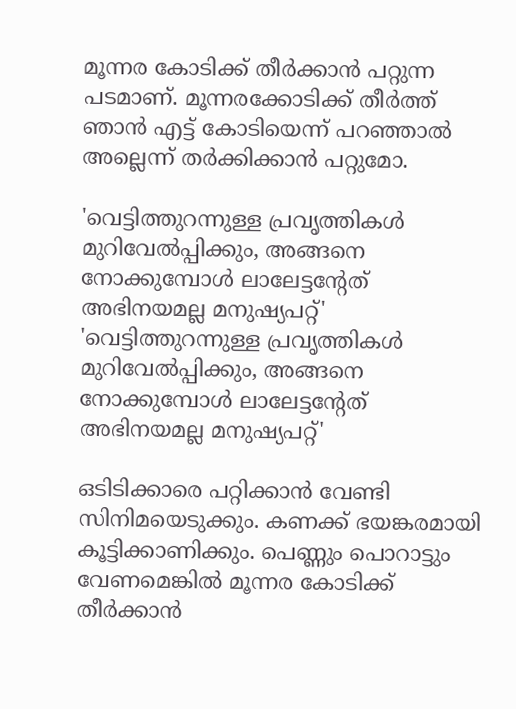മൂന്നര കോ‌‌ടിക്ക് തീർക്കാൻ പറ്റുന്ന പടമാണ്. മൂന്നരക്കോടിക്ക് തീർത്ത് ഞാൻ എട്ട് കോടിയെന്ന് പറഞ്ഞാൽ അല്ലെന്ന് തർക്കിക്കാൻ പറ്റുമോ.

'വെട്ടിത്തുറന്നുള്ള പ്രവൃത്തികൾ മുറിവേൽപ്പിക്കും, അങ്ങനെ നോക്കുമ്പോൾ ലാലേട്ടന്റേത് അഭിനയമല്ല മനുഷ്യപറ്റ്'
'വെട്ടിത്തുറന്നുള്ള പ്രവൃത്തികൾ മുറിവേൽപ്പിക്കും, അങ്ങനെ നോക്കുമ്പോൾ ലാലേട്ടന്റേത് അഭിനയമല്ല മനുഷ്യപറ്റ്'

ഒടിടിക്കാരെ പറ്റിക്കാൻ വേണ്ടി സിനിമയെടുക്കും. കണക്ക് ഭയങ്കരമായി കൂട്ടിക്കാണിക്കും. പെണ്ണും പൊറാ‌ട്ടും വേണമെങ്കിൽ മൂന്നര കോ‌‌ടിക്ക് തീർക്കാൻ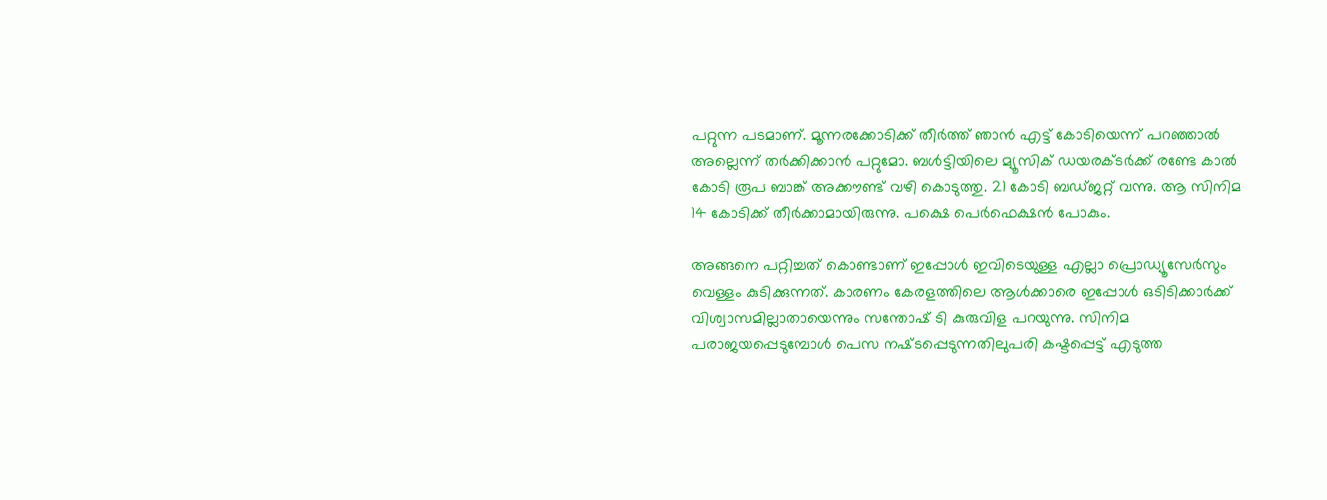പറ്റുന്ന പടമാണ്. മൂന്നരക്കോടിക്ക് തീർത്ത് ഞാൻ എട്ട് കോടിയെന്ന് പറഞ്ഞാൽ അല്ലെന്ന് തർക്കിക്കാൻ പറ്റുമോ. ബൾട്ടിയിലെ മ്യൂസിക് ഡയരക്ടർക്ക് രണ്ടേ കാൽ കോടി രൂപ ബാങ്ക് അക്കൗണ്ട് വഴി കൊടുത്തു. 21 കോടി ബഡ്ജറ്റ് വന്നു. ആ സിനിമ 14 കോടിക്ക് തീർക്കാമായിരുന്നു. പക്ഷെ പെർഫെക്ഷൻ പോകും.

അങ്ങനെ പറ്റിച്ചത് കൊണ്ടാണ് ഇപ്പോൾ ഇവിടെയുള്ള എല്ലാ പ്രൊഡ്യൂസേർസും വെള്ളം കുടിക്കുന്നത്. കാരണം കേരളത്തിലെ ആൾക്കാരെ ഇപ്പോൾ ഒടി‌ടിക്കാർക്ക് വിശ്വാസമില്ലാതായെന്നും സന്തോഷ് ടി കുരുവിള പറയുന്നു. സിനിമ പരാജയപ്പെടുമ്പോൾ പെസ നഷ്‌‌ടപ്പെടുന്നതിലുപരി കഷ്ടപ്പെട്ട് എടുത്ത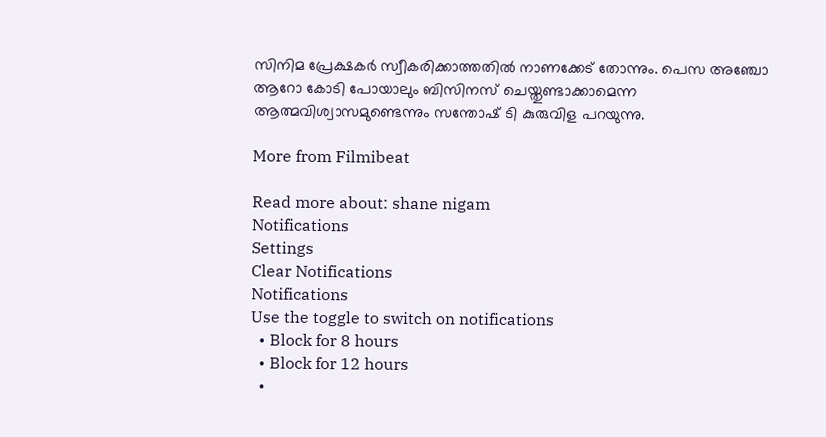സിനിമ പ്രേക്ഷകർ സ്വീകരിക്കാത്തതിൽ നാണക്കേട് തോന്നും. പെസ അഞ്ചോ ആറോ കോടി പോയാലും ബിസിനസ് ചെയ്തുണ്ടാക്കാമെന്ന ആത്മവിശ്വാസമുണ്ടെന്നും സന്തോഷ് ടി കുരുവിള പറയുന്നു.

More from Filmibeat

Read more about: shane nigam
Notifications
Settings
Clear Notifications
Notifications
Use the toggle to switch on notifications
  • Block for 8 hours
  • Block for 12 hours
  •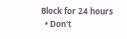Block for 24 hours
  • Don't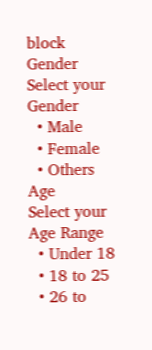block
Gender
Select your Gender
  • Male
  • Female
  • Others
Age
Select your Age Range
  • Under 18
  • 18 to 25
  • 26 to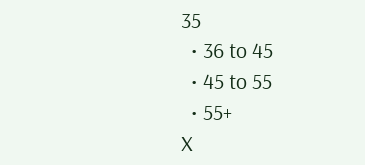35
  • 36 to 45
  • 45 to 55
  • 55+
X